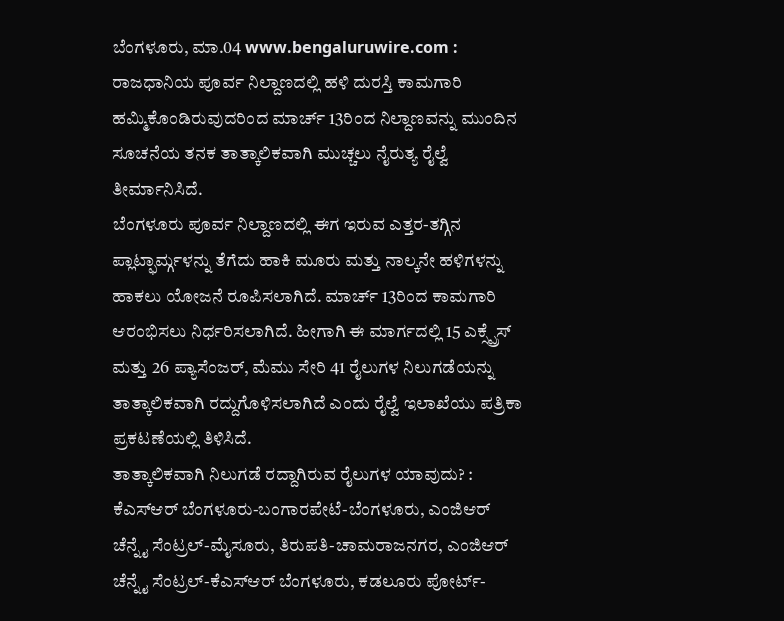ಬೆಂಗಳೂರು, ಮಾ.04 www.bengaluruwire.com : ರಾಜಧಾನಿಯ ಪೂರ್ವ ನಿಲ್ದಾಣದಲ್ಲಿ ಹಳಿ ದುರಸ್ತಿ ಕಾಮಗಾರಿ ಹಮ್ಮಿಕೊಂಡಿರುವುದರಿಂದ ಮಾರ್ಚ್ 13ರಿಂದ ನಿಲ್ದಾಣವನ್ನು ಮುಂದಿನ ಸೂಚನೆಯ ತನಕ ತಾತ್ಕಾಲಿಕವಾಗಿ ಮುಚ್ಚಲು ನೈರುತ್ಯ ರೈಲ್ವೆ ತೀರ್ಮಾನಿಸಿದೆ.
ಬೆಂಗಳೂರು ಪೂರ್ವ ನಿಲ್ದಾಣದಲ್ಲಿ ಈಗ ಇರುವ ಎತ್ತರ-ತಗ್ಗಿನ ಪ್ಲಾಟ್ಫಾರ್ಮ್ಗಳನ್ನು ತೆಗೆದು ಹಾಕಿ ಮೂರು ಮತ್ತು ನಾಲ್ಕನೇ ಹಳಿಗಳನ್ನು ಹಾಕಲು ಯೋಜನೆ ರೂಪಿಸಲಾಗಿದೆ. ಮಾರ್ಚ್ 13ರಿಂದ ಕಾಮಗಾರಿ ಆರಂಭಿಸಲು ನಿರ್ಧರಿಸಲಾಗಿದೆ. ಹೀಗಾಗಿ ಈ ಮಾರ್ಗದಲ್ಲಿ 15 ಎಕ್ಸ್ಪ್ರೆಸ್ ಮತ್ತು 26 ಪ್ಯಾಸೆಂಜರ್, ಮೆಮು ಸೇರಿ 41 ರೈಲುಗಳ ನಿಲುಗಡೆಯನ್ನು ತಾತ್ಕಾಲಿಕವಾಗಿ ರದ್ದುಗೊಳಿಸಲಾಗಿದೆ ಎಂದು ರೈಲ್ವೆ ಇಲಾಖೆಯು ಪತ್ರಿಕಾ ಪ್ರಕಟಣೆಯಲ್ಲಿ ತಿಳಿಸಿದೆ.
ತಾತ್ಕಾಲಿಕವಾಗಿ ನಿಲುಗಡೆ ರದ್ದಾಗಿರುವ ರೈಲುಗಳ ಯಾವುದು? :
ಕೆಎಸ್ಆರ್ ಬೆಂಗಳೂರು-ಬಂಗಾರಪೇಟೆ-ಬೆಂಗಳೂರು, ಎಂಜಿಆರ್ ಚೆನ್ನೈ ಸೆಂಟ್ರಲ್-ಮೈಸೂರು, ತಿರುಪತಿ-ಚಾಮರಾಜನಗರ, ಎಂಜಿಆರ್ ಚೆನ್ನೈ ಸೆಂಟ್ರಲ್-ಕೆಎಸ್ಆರ್ ಬೆಂಗಳೂರು, ಕಡಲೂರು ಪೋರ್ಟ್-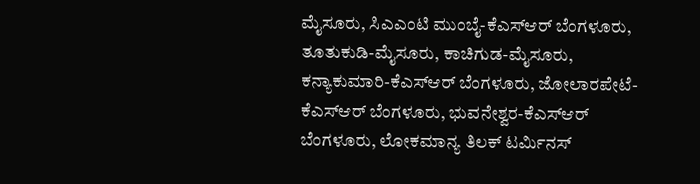ಮೈಸೂರು, ಸಿಎಎಂಟಿ ಮುಂಬೈ-ಕೆಎಸ್ಆರ್ ಬೆಂಗಳೂರು, ತೂತುಕುಡಿ-ಮೈಸೂರು, ಕಾಚಿಗುಡ-ಮೈಸೂರು, ಕನ್ಯಾಕುಮಾರಿ-ಕೆಎಸ್ಆರ್ ಬೆಂಗಳೂರು, ಜೋಲಾರಪೇಟೆ-ಕೆಎಸ್ಆರ್ ಬೆಂಗಳೂರು, ಭುವನೇಶ್ವರ-ಕೆಎಸ್ಆರ್ ಬೆಂಗಳೂರು, ಲೋಕಮಾನ್ಯ ತಿಲಕ್ ಟರ್ಮಿನಸ್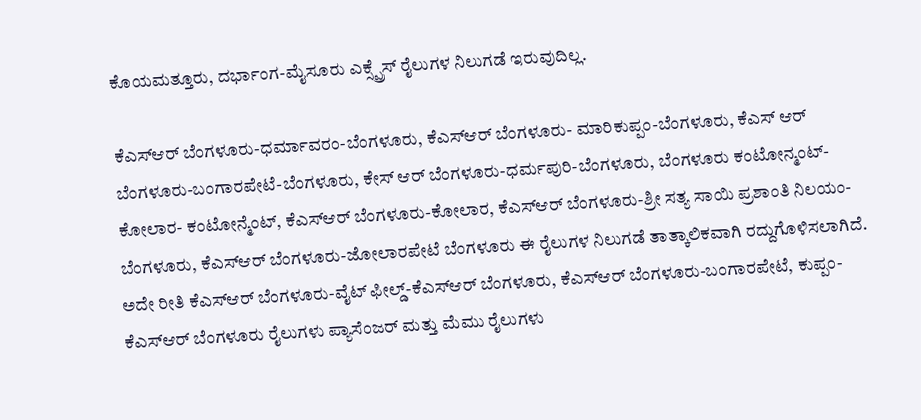ಕೊಯಮತ್ತೂರು, ದರ್ಭಾಂಗ-ಮೈಸೂರು ಎಕ್ಸ್ಪ್ರೆಸ್ ರೈಲುಗಳ ನಿಲುಗಡೆ ಇರುವುದಿಲ್ಲ.

ಕೆಎಸ್ಆರ್ ಬೆಂಗಳೂರು-ಧರ್ಮಾವರಂ-ಬೆಂಗಳೂರು, ಕೆಎಸ್ಆರ್ ಬೆಂಗಳೂರು- ಮಾರಿಕುಪ್ಪಂ-ಬೆಂಗಳೂರು, ಕೆಎಸ್ ಆರ್ ಬೆಂಗಳೂರು-ಬಂಗಾರಪೇಟೆ-ಬೆಂಗಳೂರು, ಕೇಸ್ ಆರ್ ಬೆಂಗಳೂರು-ಧರ್ಮಪುರಿ-ಬೆಂಗಳೂರು, ಬೆಂಗಳೂರು ಕಂಟೋನ್ಮಂಟ್-ಕೋಲಾರ- ಕಂಟೋನ್ಮೆಂಟ್, ಕೆಎಸ್ಆರ್ ಬೆಂಗಳೂರು-ಕೋಲಾರ, ಕೆಎಸ್ಆರ್ ಬೆಂಗಳೂರು-ಶ್ರೀ ಸತ್ಯ ಸಾಯಿ ಪ್ರಶಾಂತಿ ನಿಲಯಂ-ಬೆಂಗಳೂರು, ಕೆಎಸ್ಆರ್ ಬೆಂಗಳೂರು-ಜೋಲಾರಪೇಟೆ ಬೆಂಗಳೂರು ಈ ರೈಲುಗಳ ನಿಲುಗಡೆ ತಾತ್ಕಾಲಿಕವಾಗಿ ರದ್ದುಗೊಳಿಸಲಾಗಿದೆ.
ಅದೇ ರೀತಿ ಕೆಎಸ್ಆರ್ ಬೆಂಗಳೂರು-ವೈಟ್ ಫೀಲ್ಡ್-ಕೆಎಸ್ಆರ್ ಬೆಂಗಳೂರು, ಕೆಎಸ್ಆರ್ ಬೆಂಗಳೂರು-ಬಂಗಾರಪೇಟೆ, ಕುಪ್ಪಂ-ಕೆಎಸ್ಆರ್ ಬೆಂಗಳೂರು ರೈಲುಗಳು ಪ್ಯಾಸೆಂಜರ್ ಮತ್ತು ಮೆಮು ರೈಲುಗಳು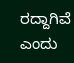ರದ್ದಾಗಿವೆ ಎಂದು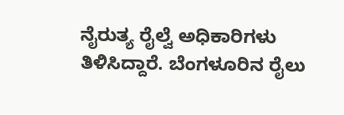ನೈರುತ್ಯ ರೈಲ್ವೆ ಅಧಿಕಾರಿಗಳು ತಿಳಿಸಿದ್ದಾರೆ. ಬೆಂಗಳೂರಿನ ರೈಲು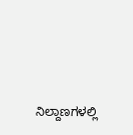ನಿಲ್ದಾಣಗಳಲ್ಲಿ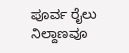ಪೂರ್ವ ರೈಲು ನಿಲ್ದಾಣವೂ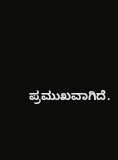ಪ್ರಮುಖವಾಗಿದೆ.